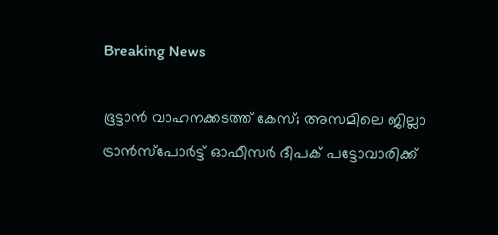Breaking News

ഭൂട്ടാന്‍ വാഹനക്കടത്ത് കേസ്; അസമിലെ ജില്ലാ ട്രാന്‍സ്‌പോര്‍ട്ട് ഓഫീസര്‍ ദീപക് പട്ടോവാരിക്ക്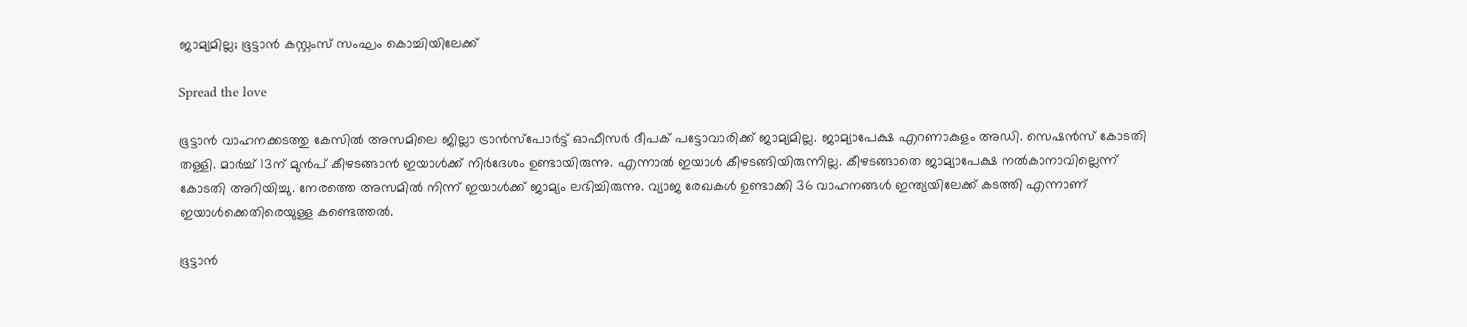ജാമ്യമില്ല; ഭൂട്ടാന്‍ കസ്റ്റംസ് സംഘം കൊച്ചിയിലേക്ക്

Spread the love

ഭൂട്ടാന്‍ വാഹനക്കടത്തു കേസില്‍ അസമിലെ ജില്ലാ ട്രാന്‍സ്‌പോര്‍ട്ട് ഓഫീസര്‍ ദീപക് പട്ടോവാരിക്ക് ജാമ്യമില്ല. ജാമ്യാപേക്ഷ എറണാകുളം അഡി. സെഷന്‍സ് കോടതി തള്ളി. മാര്‍ച്ച് 13ന് മുന്‍പ് കീഴടങ്ങാന്‍ ഇയാള്‍ക്ക് നിര്‍ദേശം ഉണ്ടായിരുന്നു. എന്നാല്‍ ഇയാള്‍ കീഴടങ്ങിയിരുന്നില്ല. കീഴടങ്ങാതെ ജാമ്യാപേക്ഷ നല്‍കാനാവില്ലെന്ന് കോടതി അറിയിച്ചു. നേരത്തെ അസമില്‍ നിന്ന് ഇയാള്‍ക്ക് ജാമ്യം ലഭിച്ചിരുന്നു. വ്യാജ രേഖകള്‍ ഉണ്ടാക്കി 36 വാഹനങ്ങള്‍ ഇന്ത്യയിലേക്ക് കടത്തി എന്നാണ് ഇയാള്‍ക്കെതിരെയുള്ള കണ്ടെത്തല്‍.

ഭൂട്ടാന്‍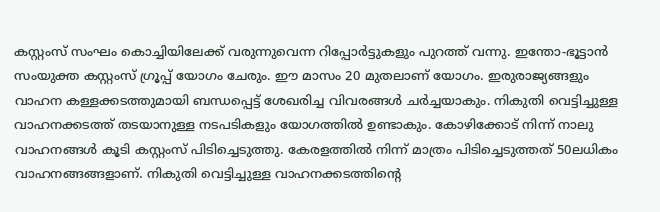കസ്റ്റംസ് സംഘം കൊച്ചിയിലേക്ക് വരുന്നുവെന്ന റിപ്പോര്‍ട്ടുകളും പുറത്ത് വന്നു. ഇന്തോ-ഭൂട്ടാന്‍ സംയുക്ത കസ്റ്റംസ് ഗ്രൂപ്പ് യോഗം ചേരും. ഈ മാസം 20 മുതലാണ് യോഗം. ഇരുരാജ്യങ്ങളും വാഹന കള്ളക്കടത്തുമായി ബന്ധപ്പെട്ട് ശേഖരിച്ച വിവരങ്ങള്‍ ചര്‍ച്ചയാകും. നികുതി വെട്ടിച്ചുള്ള വാഹനക്കടത്ത് തടയാനുള്ള നടപടികളും യോഗത്തില്‍ ഉണ്ടാകും. കോഴിക്കോട് നിന്ന് നാലു വാഹനങ്ങള്‍ കൂടി കസ്റ്റംസ് പിടിച്ചെടുത്തു. കേരളത്തില്‍ നിന്ന് മാത്രം പിടിച്ചെടുത്തത് 50ലധികം വാഹനങ്ങങ്ങളാണ്. നികുതി വെട്ടിച്ചുള്ള വാഹനക്കടത്തിന്റെ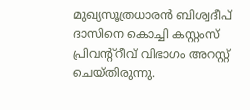മുഖ്യസൂത്രധാരന്‍ ബിശ്വദീപ് ദാസിനെ കൊച്ചി കസ്റ്റംസ് പ്രിവന്റ്‌റീവ് വിഭാഗം അറസ്റ്റ് ചെയ്തിരുന്നു.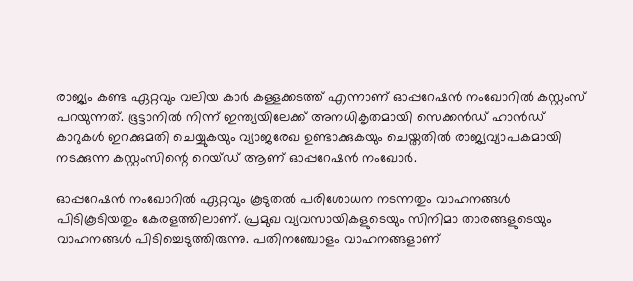രാജ്യം കണ്ട ഏറ്റവും വലിയ കാര്‍ കള്ളക്കടത്ത് എന്നാണ് ഓപ്പറേഷന്‍ നംഖോറില്‍ കസ്റ്റംസ് പറയുന്നത്. ഭൂട്ടാനില്‍ നിന്ന് ഇന്ത്യയിലേക്ക് അനധികൃതമായി സെക്കന്‍ഡ് ഹാന്‍ഡ് കാറുകള്‍ ഇറക്കുമതി ചെയ്യുകയും വ്യാജരേഖ ഉണ്ടാക്കുകയും ചെയ്തതില്‍ രാജ്യവ്യാപകമായി നടക്കുന്ന കസ്റ്റംസിന്റെ റെയ്ഡ് ആണ് ഓപ്പറേഷന്‍ നംഖോര്‍.

ഓപ്പറേഷന്‍ നംഖോറില്‍ ഏറ്റവും കൂടുതല്‍ പരിശോധന നടന്നതും വാഹനങ്ങള്‍ പിടികൂടിയതും കേരളത്തിലാണ്. പ്രമുഖ വ്യവസായികളുടെയും സിനിമാ താരങ്ങളുടെയും വാഹനങ്ങള്‍ പിടിച്ചെടുത്തിരുന്നു. പതിനഞ്ചോളം വാഹനങ്ങളാണ്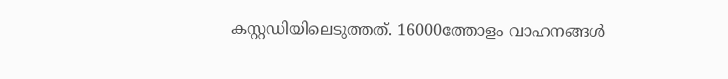കസ്റ്റഡിയിലെടുത്തത്. 16000ത്തോളം വാഹനങ്ങള്‍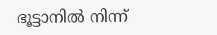ഭൂട്ടാനില്‍ നിന്ന്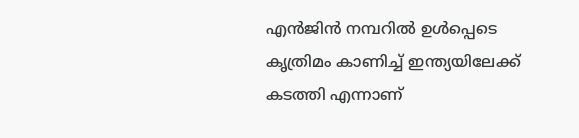എന്‍ജിന്‍ നമ്പറില്‍ ഉള്‍പ്പെടെ കൃത്രിമം കാണിച്ച് ഇന്ത്യയിലേക്ക് കടത്തി എന്നാണ്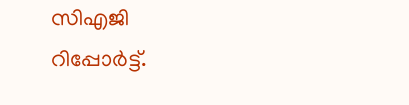സിഎജി റിപ്പോര്‍ട്ട്.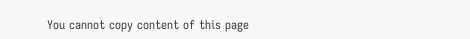You cannot copy content of this page